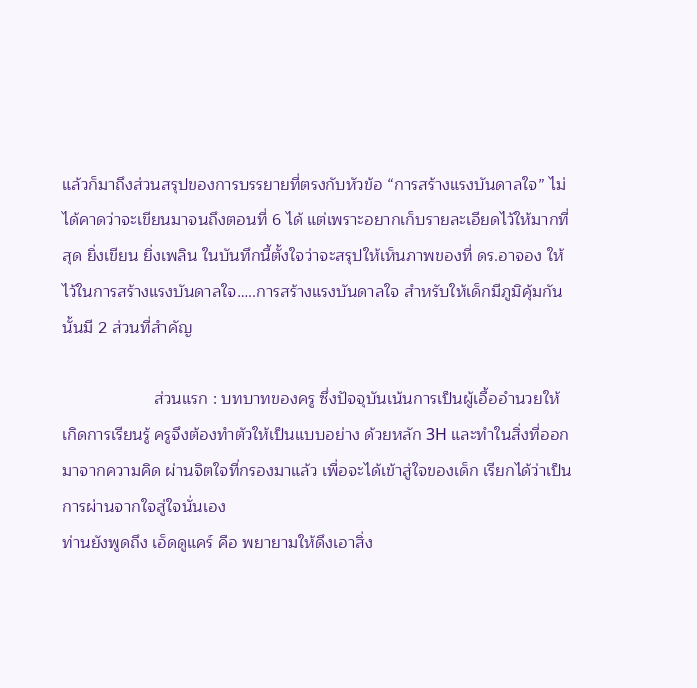แล้วก็มาถึงส่วนสรุปของการบรรยายที่ตรงกับหัวข้อ “การสร้างแรงบันดาลใจ” ไม่ได้คาดว่าจะเขียนมาจนถึงตอนที่ 6 ได้ แต่เพราะอยากเก็บรายละเอียดไว้ให้มากที่สุด ยิ่งเขียน ยิ่งเพลิน ในบันทึกนี้ตั้งใจว่าจะสรุปให้เห็นภาพของที่ ดร.อาจอง ให้ไว้ในการสร้างแรงบันดาลใจ…..การสร้างแรงบันดาลใจ สำหรับให้เด็กมีภูมิคุ้มกัน นั้นมี 2 ส่วนที่สำคัญ

                    ส่วนแรก : บทบาทของครู ซึ่งปัจจุบันเน้นการเป็นผู้เอื้ออำนวยให้เกิดการเรียนรู้ ครูจึงต้องทำตัวให้เป็นแบบอย่าง ด้วยหลัก 3H และทำในสิ่งที่ออกมาจากความคิด ผ่านจิตใจที่กรองมาแล้ว เพื่อจะได้เข้าสู่ใจของเด็ก เรียกได้ว่าเป็นการผ่านจากใจสู่ใจนั่นเอง
ท่านยังพูดถึง เอ็ดดูแคร์ คือ พยายามให้ดึงเอาสิ่ง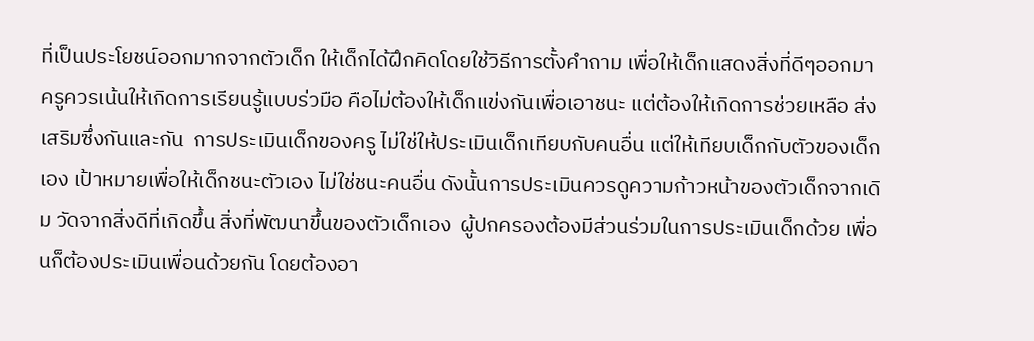ที่เป็นประโยชน์ออกมากจากตัวเด็ก ให้เด็กได้ฝึกคิดโดยใช้วิธีการตั้งคำถาม เพื่อให้เด็กแสดงสิ่งที่ดีๆออกมา ครูควรเน้นให้เกิดการเรียนรู้แบบร่วมือ คือไม่ต้องให้เด็กแข่งกันเพื่อเอาชนะ แต่ต้องให้เกิดการช่วยเหลือ ส่งเสริมซึ่งกันและกัน  การประเมินเด็กของครู ไม่ใช่ให้ประเมินเด็กเทียบกับคนอื่น แต่ให้เทียบเด็กกับตัวของเด็กเอง เป้าหมายเพื่อให้เด็กชนะตัวเอง ไม่ใช่ชนะคนอื่น ดังนั้นการประเมินควรดูความก้าวหน้าของตัวเด็กจากเดิม วัดจากสิ่งดีที่เกิดขึ้น สิ่งที่พัฒนาขึ้นของตัวเด็กเอง  ผู้ปกครองต้องมีส่วนร่วมในการประเมินเด็กด้วย เพื่อนก็ต้องประเมินเพื่อนด้วยกัน โดยต้องอา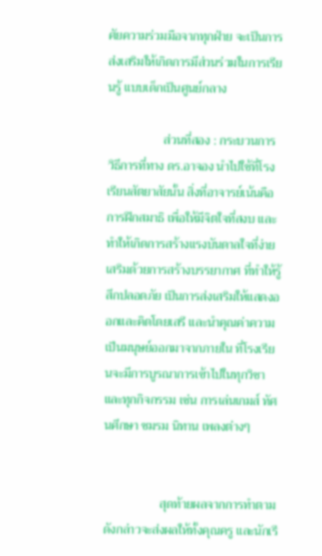ศัยความร่วมมือจากทุกฝ่าย จะเป็นการส่งเสริมให้เกิดการมีส่วนร่วมในการเรียนรู้ แบบเด็กเป็นศูนย์กลาง

                  ส่วนที่สอง : กระบวนการ วิธีการที่ทาง ดร.อาจอง นำไปใช้ที่โรงเรียนสัตยาสัยนั้น สิ่งที่อาจารย์เน้นคือ การฝึกสมาธิ เพื่อให้มีจิตใจที่สงบ และทำให้เกิดการสร้างแรงบันดาลใจที่ง่าย เสริมด้วยการสร้างบรรยากาศ ที่ทำให้รู้สึกปลอดภัย เป็นการส่งเสริมให้แสดงออกและคิดโดยเสรี และนำคุณค่าความเป็นมนุษย์ออกมาจากภายใน ที่โรงเรียนจะมีการบูรณาการเข้าไปในทุกวิชา และทุกกิจกรรม เช่น การเล่นเกมส์ ทัศนศึกษา ชมรม นิทาน เพลงต่างๆ


                  สุดท้ายผลจากการทำตามดังกล่าวจะส่งผลให้ทั้งคุณครู และนักเรี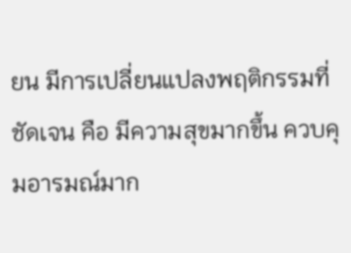ยน มีการเปลี่ยนแปลงพฤติกรรมที่ชัดเจน คือ มีความสุขมากขึ้น ควบคุมอารมณ์มาก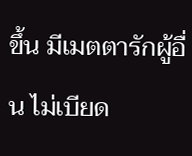ขึ้น มีเมตตารักผู้อื่น ไม่เบียด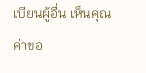เบียนผู้อื่น เห็นคุณค่าขอ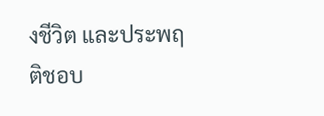งชีวิต และประพฤติชอบ